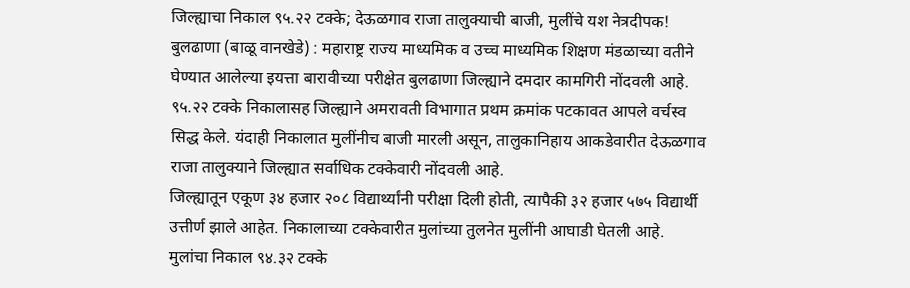जिल्ह्याचा निकाल ९५.२२ टक्के; देऊळगाव राजा तालुक्याची बाजी, मुलींचे यश नेत्रदीपक!
बुलढाणा (बाळू वानखेडे) : महाराष्ट्र राज्य माध्यमिक व उच्च माध्यमिक शिक्षण मंडळाच्या वतीने घेण्यात आलेल्या इयत्ता बारावीच्या परीक्षेत बुलढाणा जिल्ह्याने दमदार कामगिरी नोंदवली आहे. ९५.२२ टक्के निकालासह जिल्ह्याने अमरावती विभागात प्रथम क्रमांक पटकावत आपले वर्चस्व सिद्ध केले. यंदाही निकालात मुलींनीच बाजी मारली असून, तालुकानिहाय आकडेवारीत देऊळगाव राजा तालुक्याने जिल्ह्यात सर्वाधिक टक्केवारी नोंदवली आहे.
जिल्ह्यातून एकूण ३४ हजार २०८ विद्यार्थ्यांनी परीक्षा दिली होती, त्यापैकी ३२ हजार ५७५ विद्यार्थी उत्तीर्ण झाले आहेत. निकालाच्या टक्केवारीत मुलांच्या तुलनेत मुलींनी आघाडी घेतली आहे. मुलांचा निकाल ९४.३२ टक्के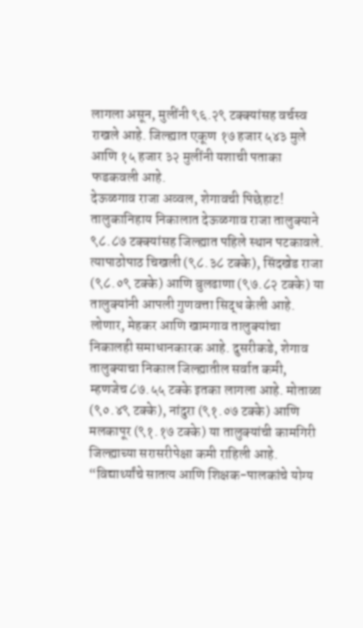लागला असून, मुलींनी ९६.२९ टक्क्यांसह वर्चस्व राखले आहे. जिल्ह्यात एकूण १७ हजार ५४३ मुले आणि १५ हजार ३२ मुलींनी यशाची पताका फडकवली आहे.
देऊळगाव राजा अव्वल, शेगावची पिछेहाट!
तालुकानिहाय निकालात देऊळगाव राजा तालुक्याने ९८.८७ टक्क्यांसह जिल्ह्यात पहिले स्थान पटकावले. त्यापाठोपाठ चिखली (९८.३८ टक्के), सिंदखेड राजा (९८.०९ टक्के) आणि बुलढाणा (९७.८२ टक्के) या तालुक्यांनी आपली गुणवत्ता सिद्ध केली आहे. लोणार, मेहकर आणि खामगाव तालुक्यांचा निकालही समाधानकारक आहे. दुसरीकडे, शेगाव तालुक्याचा निकाल जिल्ह्यातील सर्वात कमी, म्हणजेच ८७.५५ टक्के इतका लागला आहे. मोताळा (९०.४९ टक्के), नांदुरा (९१.०७ टक्के) आणि मलकापूर (९१.१७ टक्के) या तालुक्यांची कामगिरी जिल्ह्याच्या सरासरीपेक्षा कमी राहिली आहे.
“विद्यार्थ्यांचे सातत्य आणि शिक्षक-पालकांचे योग्य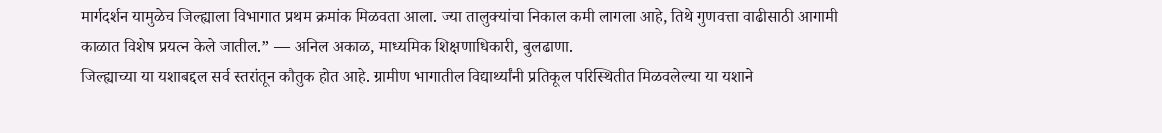मार्गदर्शन यामुळेच जिल्ह्याला विभागात प्रथम क्रमांक मिळवता आला. ज्या तालुक्यांचा निकाल कमी लागला आहे, तिथे गुणवत्ता वाढीसाठी आगामी काळात विशेष प्रयत्न केले जातील.” — अनिल अकाळ, माध्यमिक शिक्षणाधिकारी, बुलढाणा.
जिल्ह्याच्या या यशाबद्दल सर्व स्तरांतून कौतुक होत आहे. ग्रामीण भागातील विद्यार्थ्यांनी प्रतिकूल परिस्थितीत मिळवलेल्या या यशाने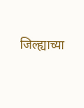जिल्ह्याच्या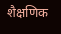शैक्षणिक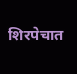शिरपेचात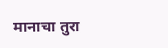मानाचा तुरा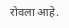रोवला आहे.